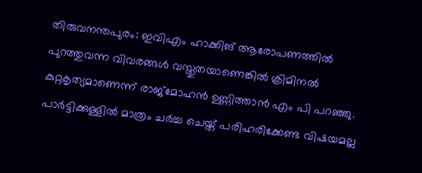തിരുവനന്തപുരം: ഇവിഎം ഹാക്കിങ് ആരോപണത്തില്‍ പുറത്തുവന്ന വിവരങ്ങള്‍ വസ്തുതയാണെങ്കില്‍ ക്രിമിനല്‍ കുറ്റകൃത്യമാണെന്ന് രാജ്‌മോഹന്‍ ഉണ്ണിത്താന്‍ എം പി പറഞ്ഞു. പാര്‍ട്ടിക്കുള്ളില്‍ മാത്രം ചര്‍ച്ച ചെയ്ത് പരിഹരിക്കേണ്ട വിഷയമല്ല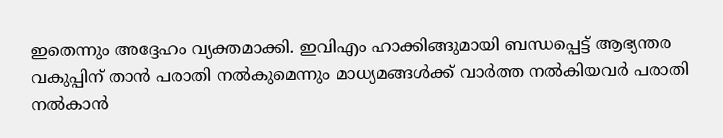ഇതെന്നും അദ്ദേഹം വ്യക്തമാക്കി. ഇവിഎം ഹാക്കിങ്ങുമായി ബന്ധപ്പെട്ട് ആഭ്യന്തര വകുപ്പിന് താന്‍ പരാതി നല്‍കുമെന്നും മാധ്യമങ്ങള്‍ക്ക് വാര്‍ത്ത നല്‍കിയവര്‍ പരാതി നല്‍കാന്‍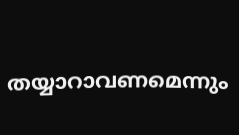തയ്യാറാവണമെന്നും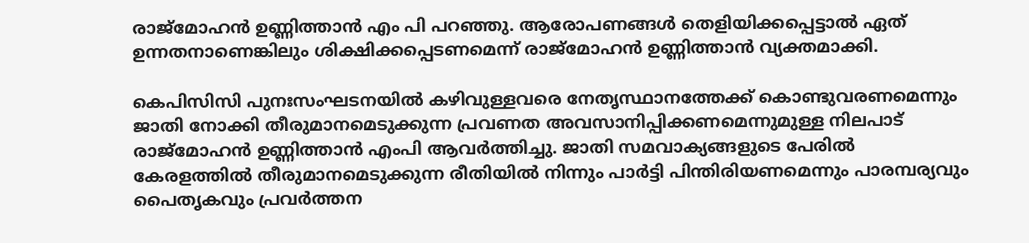രാജ്‌മോഹന്‍ ഉണ്ണിത്താന്‍ എം പി പറഞ്ഞു. ആരോപണങ്ങള്‍ തെളിയിക്കപ്പെട്ടാല്‍ ഏത് ഉന്നതനാണെങ്കിലും ശിക്ഷിക്കപ്പെടണമെന്ന് രാജ്‌മോഹന്‍ ഉണ്ണിത്താന്‍ വ്യക്തമാക്കി.

കെപിസിസി പുനഃസംഘടനയില്‍ കഴിവുള്ളവരെ നേതൃസ്ഥാനത്തേക്ക് കൊണ്ടുവരണമെന്നും ജാതി നോക്കി തീരുമാനമെടുക്കുന്ന പ്രവണത അവസാനിപ്പിക്കണമെന്നുമുള്ള നിലപാട് രാജ്മോഹന്‍ ഉണ്ണിത്താന്‍ എംപി ആവർത്തിച്ചു. ജാതി സമവാക്യങ്ങളുടെ പേരില്‍ കേരളത്തില്‍ തീരുമാനമെടുക്കുന്ന രീതിയില്‍ നിന്നും പാര്‍ട്ടി പിന്തിരിയണമെന്നും പാരമ്പര്യവും പൈതൃകവും പ്രവര്‍ത്തന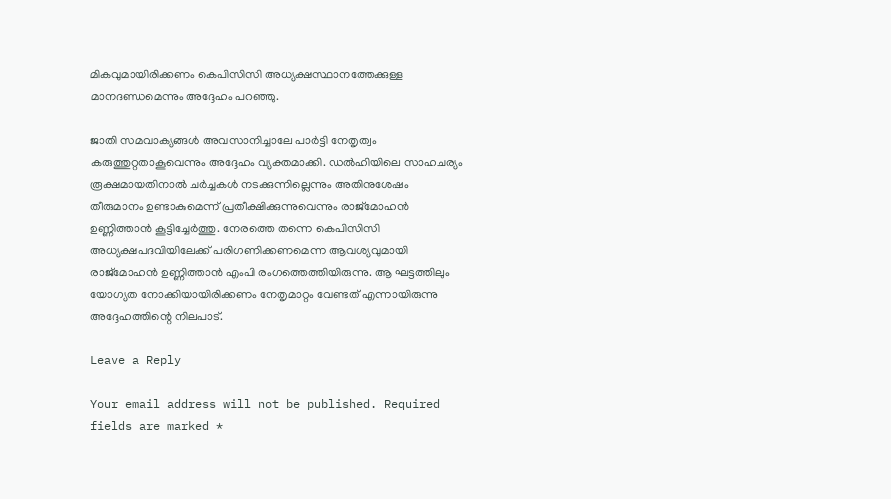മികവുമായിരിക്കണം കെപിസിസി അധ്യക്ഷസ്ഥാനത്തേക്കുള്ള മാനദണ്ഡമെന്നും അദ്ദേഹം പറഞ്ഞു.

ജാതി സമവാക്യങ്ങള്‍ അവസാനിച്ചാലേ പാര്‍ട്ടി നേതൃത്വം കരുത്തുറ്റതാകൂവെന്നും അദ്ദേഹം വ്യക്തമാക്കി. ഡല്‍ഹിയിലെ സാഹചര്യം രൂക്ഷമായതിനാല്‍ ചര്‍ച്ചകള്‍ നടക്കുന്നില്ലെന്നും അതിനുശേഷം തീരുമാനം ഉണ്ടാകുമെന്ന് പ്രതീക്ഷിക്കുന്നുവെന്നും രാജ്മോഹന്‍ ഉണ്ണിത്താന്‍ കൂട്ടിച്ചേര്‍ത്തു. നേരത്തെ തന്നെ കെപിസിസി അധ്യക്ഷപദവിയിലേക്ക് പരിഗണിക്കണമെന്ന ആവശ്യവുമായി രാജ്മോഹന്‍ ഉണ്ണിത്താന്‍ എംപി രംഗത്തെത്തിയിരുന്നു. ആ ഘട്ടത്തിലും യോഗ്യത നോക്കിയായിരിക്കണം നേതൃമാറ്റം വേണ്ടത് എന്നായിരുന്നു അദ്ദേഹത്തിന്റെ നിലപാട്.

Leave a Reply

Your email address will not be published. Required fields are marked *